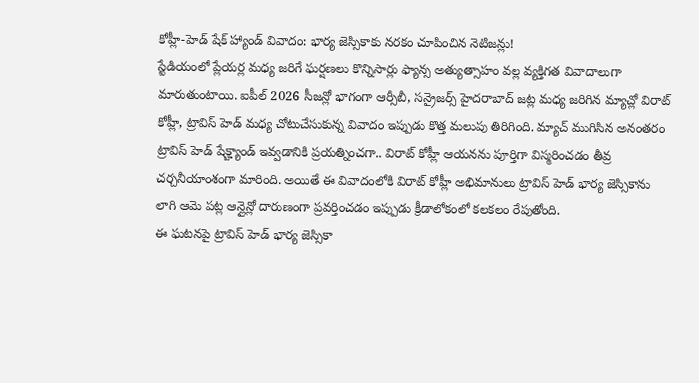కోహ్లీ-హెడ్ షేక్ హ్యాండ్ వివాదం: భార్య జెస్సికాకు నరకం చూపించిన నెటిజన్లు!
స్టేడియంలో ప్లేయర్ల మధ్య జరిగే ఘర్షణలు కొన్నిసార్లు ఫ్యాన్స అత్యుత్సాహం వల్ల వ్యక్తిగత వివాదాలుగా మారుతుంటాయి. ఐపీల్ 2026 సీజన్లో భాగంగా ఆర్సీబీ, సన్రైజర్స్ హైదరాబాద్ జట్ల మధ్య జరిగిన మ్యాచ్లో విరాట్ కోహ్లీ, ట్రావిస్ హెడ్ మధ్య చోటుచేసుకున్న వివాదం ఇప్పుడు కొత్త మలుపు తిరిగింది. మ్యాచ్ ముగిసిన అనంతరం ట్రావిస్ హెడ్ షేక్హ్యాండ్ ఇవ్వడానికి ప్రయత్నించగా.. విరాట్ కోహ్లీ ఆయనను పూర్తిగా విస్మరించడం తీవ్ర చర్చనీయాంశంగా మారింది. అయితే ఈ వివాదంలోకి విరాట్ కోహ్లీ అభిమానులు ట్రావిస్ హెడ్ భార్య జెస్సికాను లాగి ఆమె పట్ల ఆన్లైన్లో దారుణంగా ప్రవర్తించడం ఇప్పుడు క్రీడాలోకంలో కలకలం రేపుతోంది.
ఈ ఘటనపై ట్రావిస్ హెడ్ భార్య జెస్సికా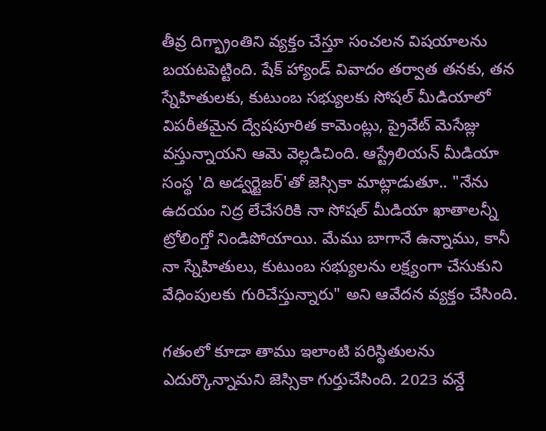తీవ్ర దిగ్భ్రాంతిని వ్యక్తం చేస్తూ సంచలన విషయాలను బయటపెట్టింది. షేక్ హ్యాండ్ వివాదం తర్వాత తనకు, తన స్నేహితులకు, కుటుంబ సభ్యులకు సోషల్ మీడియాలో విపరీతమైన ద్వేషపూరిత కామెంట్లు, ప్రైవేట్ మెసేజ్లు వస్తున్నాయని ఆమె వెల్లడిచింది. ఆస్ట్రేలియన్ మీడియా సంస్థ 'ది అడ్వర్టైజర్'తో జెస్సికా మాట్లాడుతూ.. "నేను ఉదయం నిద్ర లేచేసరికి నా సోషల్ మీడియా ఖాతాలన్నీ ట్రోలింగ్తో నిండిపోయాయి. మేము బాగానే ఉన్నాము, కానీ నా స్నేహితులు, కుటుంబ సభ్యులను లక్ష్యంగా చేసుకుని వేధింపులకు గురిచేస్తున్నారు" అని ఆవేదన వ్యక్తం చేసింది.

గతంలో కూడా తాము ఇలాంటి పరిస్థితులను ఎదుర్కొన్నామని జెస్సికా గుర్తుచేసింది. 2023 వన్డే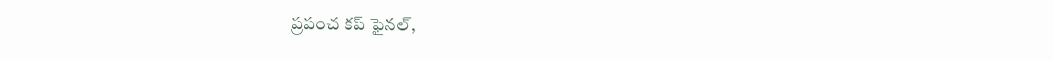ప్రపంచ కప్ ఫైనల్,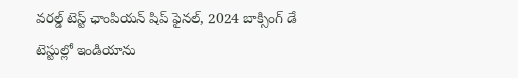వరల్డ్ టెస్ట్ ఛాంపియన్ షిప్ ఫైనల్, 2024 బాక్సింగ్ డే టెస్టుల్లో ఇండియాను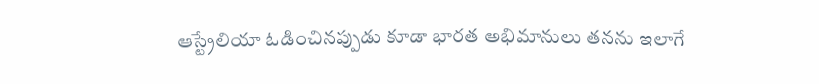ఆస్ట్రేలియా ఓడించినప్పుడు కూడా భారత అభిమానులు తనను ఇలాగే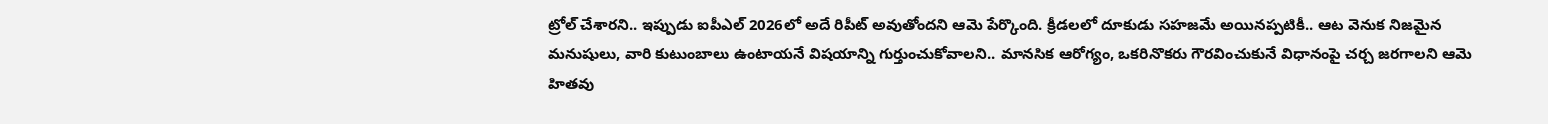ట్రోల్ చేశారని.. ఇప్పుడు ఐపీఎల్ 2026లో అదే రిపీట్ అవుతోందని ఆమె పేర్కొంది. క్రీడలలో దూకుడు సహజమే అయినప్పటికీ.. ఆట వెనుక నిజమైన మనుషులు, వారి కుటుంబాలు ఉంటాయనే విషయాన్ని గుర్తుంచుకోవాలని.. మానసిక ఆరోగ్యం, ఒకరినొకరు గౌరవించుకునే విధానంపై చర్చ జరగాలని ఆమె హితవు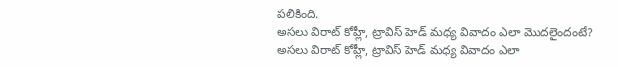పలికింది.
అసలు విరాట్ కోహ్లీ, ట్రావిస్ హెడ్ మధ్య వివాదం ఎలా మొదలైందంటే?
అసలు విరాట్ కోహ్లీ, ట్రావిస్ హెడ్ మధ్య వివాదం ఎలా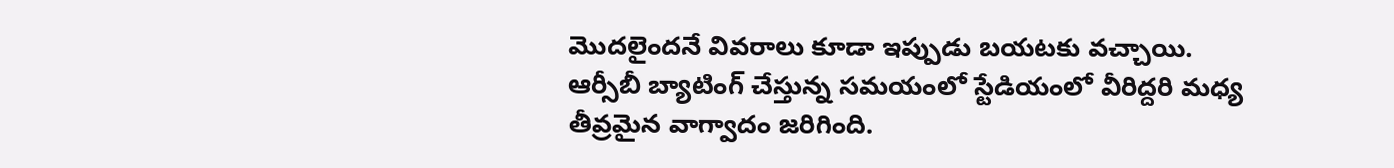మొదలైందనే వివరాలు కూడా ఇప్పుడు బయటకు వచ్చాయి. ఆర్సీబీ బ్యాటింగ్ చేస్తున్న సమయంలో స్టేడియంలో వీరిద్దరి మధ్య తీవ్రమైన వాగ్వాదం జరిగింది.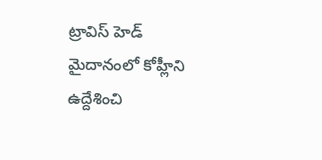ట్రావిస్ హెడ్ మైదానంలో కోహ్లీని ఉద్దేశించి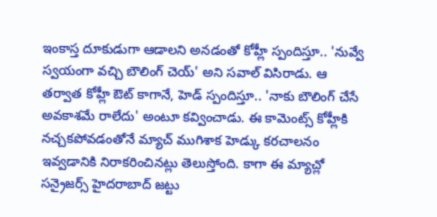ఇంకాస్త దూకుడుగా ఆడాలని అనడంతో కోహ్లీ స్పందిస్తూ.. 'నువ్వే స్వయంగా వచ్చి బౌలింగ్ చెయ్' అని సవాల్ విసిరాడు. ఆ తర్వాత కోహ్లీ ఔట్ కాగానే, హెడ్ స్పందిస్తూ.. 'నాకు బౌలింగ్ చేసే అవకాశమే రాలేదు' అంటూ కవ్వించాడు. ఈ కామెంట్స్ కోహ్లీకి నచ్చకపోవడంతోనే మ్యాచ్ ముగిశాక హెడ్కు కరచాలనం ఇవ్వడానికి నిరాకరించినట్లు తెలుస్తోంది. కాగా ఈ మ్యాచ్లో సన్రైజర్స్ హైదరాబాద్ జట్టు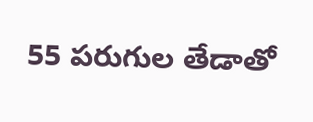55 పరుగుల తేడాతో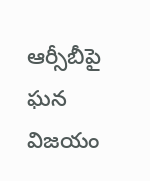ఆర్సీబీపై ఘన విజయం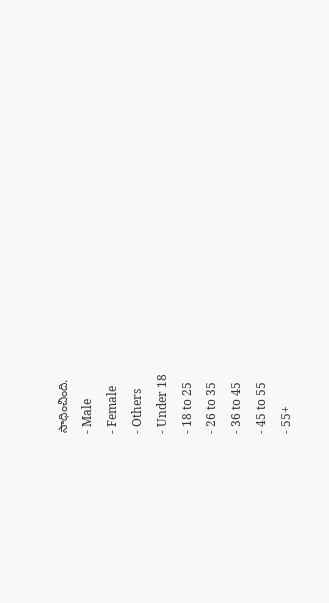సాధించింది.
- Male
- Female
- Others
- Under 18
- 18 to 25
- 26 to 35
- 36 to 45
- 45 to 55
- 55+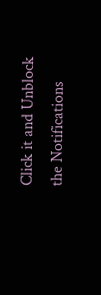Click it and Unblock the Notifications